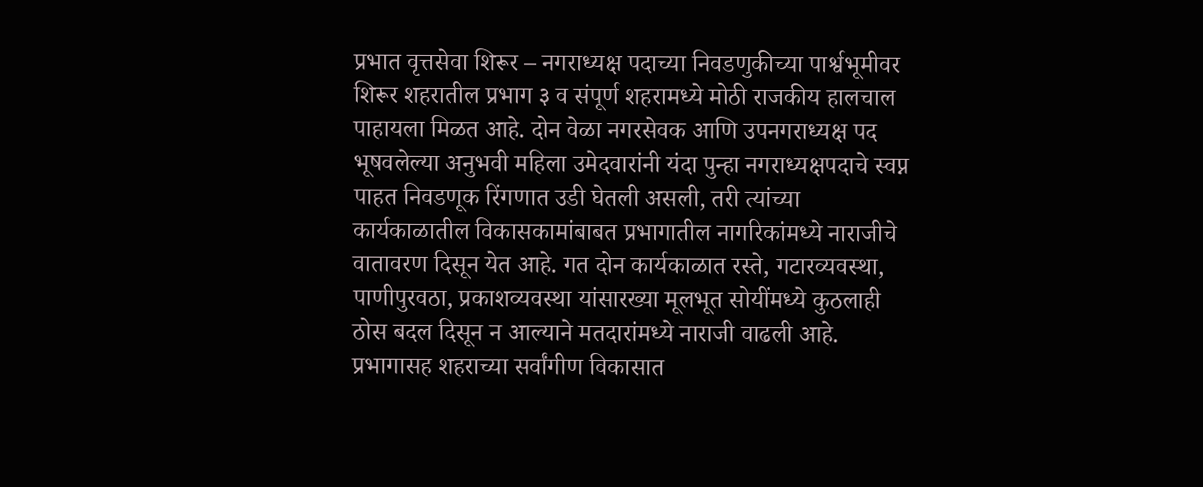प्रभात वृत्तसेवा शिरूर – नगराध्यक्ष पदाच्या निवडणुकीच्या पार्श्वभूमीवर शिरूर शहरातील प्रभाग ३ व संपूर्ण शहरामध्ये मोठी राजकीय हालचाल पाहायला मिळत आहे. दोन वेळा नगरसेवक आणि उपनगराध्यक्ष पद भूषवलेल्या अनुभवी महिला उमेदवारांनी यंदा पुन्हा नगराध्यक्षपदाचे स्वप्न पाहत निवडणूक रिंगणात उडी घेतली असली, तरी त्यांच्या कार्यकाळातील विकासकामांबाबत प्रभागातील नागरिकांमध्ये नाराजीचे वातावरण दिसून येत आहे. गत दोन कार्यकाळात रस्ते, गटारव्यवस्था, पाणीपुरवठा, प्रकाशव्यवस्था यांसारख्या मूलभूत सोयींमध्ये कुठलाही ठोस बदल दिसून न आल्याने मतदारांमध्ये नाराजी वाढली आहे. प्रभागासह शहराच्या सर्वांगीण विकासात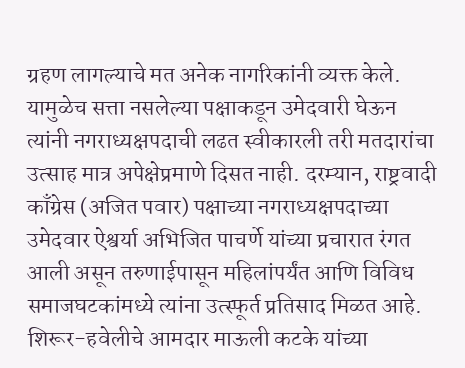ग्रहण लागल्याचे मत अनेक नागरिकांनी व्यक्त केले. यामुळेच सत्ता नसलेल्या पक्षाकडून उमेदवारी घेऊन त्यांनी नगराध्यक्षपदाची लढत स्वीकारली तरी मतदारांचा उत्साह मात्र अपेक्षेप्रमाणे दिसत नाही. दरम्यान, राष्ट्रवादी काँग्रेस (अजित पवार) पक्षाच्या नगराध्यक्षपदाच्या उमेदवार ऐश्वर्या अभिजित पाचर्णे यांच्या प्रचारात रंगत आली असून तरुणाईपासून महिलांपर्यंत आणि विविध समाजघटकांमध्ये त्यांना उत्स्फूर्त प्रतिसाद मिळत आहे. शिरूर-हवेलीचे आमदार माऊली कटके यांच्या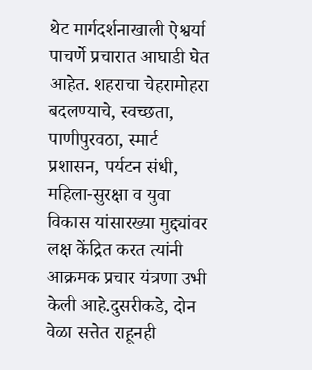थेट मार्गदर्शनाखाली ऐश्वर्या पाचर्णे प्रचारात आघाडी घेत आहेत. शहराचा चेहरामोहरा बदलण्याचे, स्वच्छता, पाणीपुरवठा, स्मार्ट प्रशासन, पर्यटन संधी, महिला-सुरक्षा व युवा विकास यांसारख्या मुद्द्यांवर लक्ष केंद्रित करत त्यांनी आक्रमक प्रचार यंत्रणा उभी केली आहे.दुसरीकडे, दोन वेळा सत्तेत राहूनही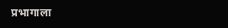प्रभागाला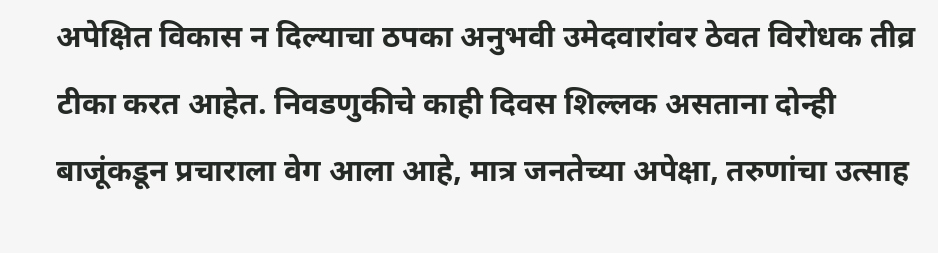अपेक्षित विकास न दिल्याचा ठपका अनुभवी उमेदवारांवर ठेवत विरोधक तीव्र टीका करत आहेत. निवडणुकीचे काही दिवस शिल्लक असताना दोन्ही बाजूंकडून प्रचाराला वेग आला आहे, मात्र जनतेच्या अपेक्षा, तरुणांचा उत्साह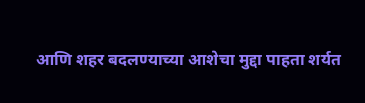आणि शहर बदलण्याच्या आशेचा मुद्दा पाहता शर्यत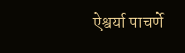ऐश्वर्या पाचर्णे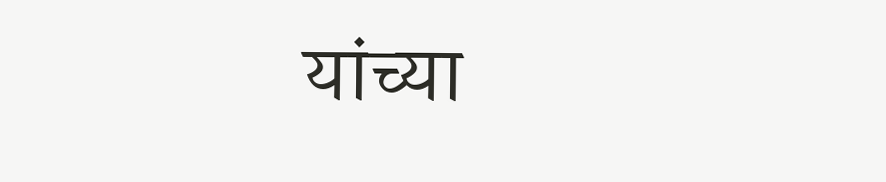यांच्या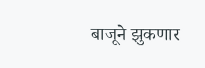बाजूने झुकणार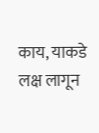काय, याकडे लक्ष लागून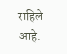राहिले आहे.